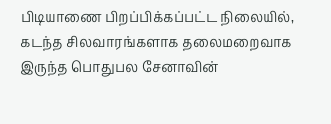பிடியாணை பிறப்பிக்கப்பட்ட நிலையில், கடந்த சிலவாரங்களாக தலைமறைவாக இருந்த பொதுபல சேனாவின்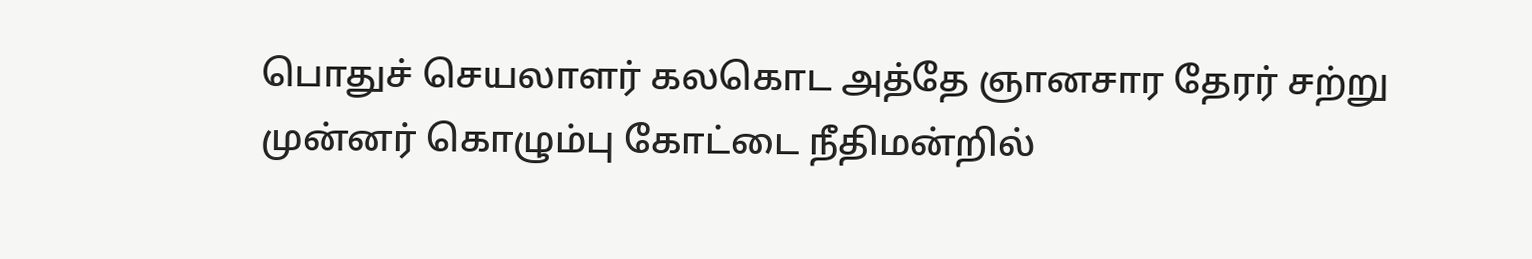பொதுச் செயலாளர் கலகொட அத்தே ஞானசார தேரர் சற்று முன்னர் கொழும்பு கோட்டை நீதிமன்றில்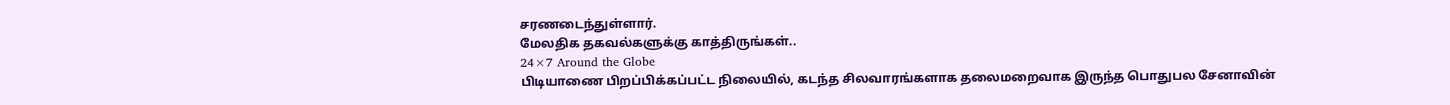சரணடைந்துள்ளார்.
மேலதிக தகவல்களுக்கு காத்திருங்கள்..
24×7 Around the Globe
பிடியாணை பிறப்பிக்கப்பட்ட நிலையில், கடந்த சிலவாரங்களாக தலைமறைவாக இருந்த பொதுபல சேனாவின்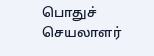பொதுச் செயலாளர்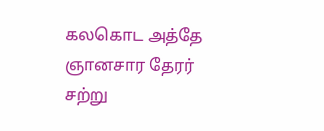கலகொட அத்தே ஞானசார தேரர் சற்று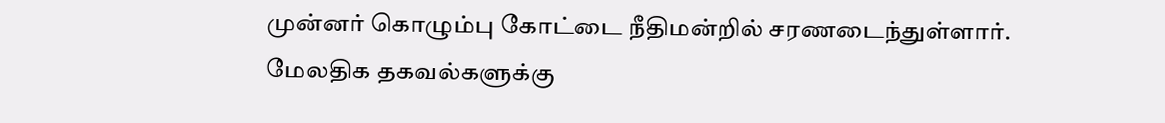முன்னர் கொழும்பு கோட்டை நீதிமன்றில் சரணடைந்துள்ளார்.
மேலதிக தகவல்களுக்கு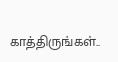காத்திருங்கள்..